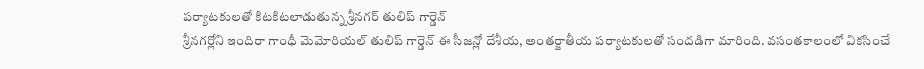పర్యాటకులతో కిటకిటలాడుతున్న శ్రీనగర్ తులిప్ గార్డెన్
శ్రీనగర్లోని ఇందిరా గాంధీ మెమోరియల్ తులిప్ గార్డెన్ ఈ సీజన్లో దేశీయ, అంతర్జాతీయ పర్యాటకులతో సందడిగా మారింది. వసంతకాలంలో వికసించే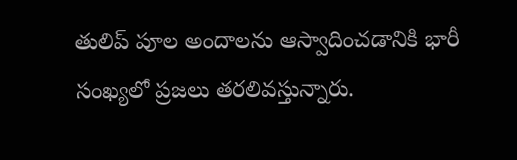తులిప్ పూల అందాలను ఆస్వాదించడానికి భారీ సంఖ్యలో ప్రజలు తరలివస్తున్నారు.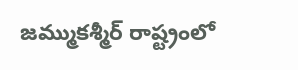జమ్ముకశ్మీర్ రాష్ట్రంలో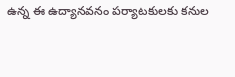ఉన్న ఈ ఉద్యానవనం పర్యాటకులకు కనుల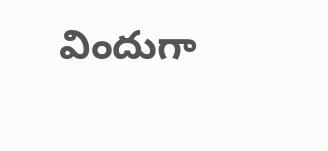విందుగా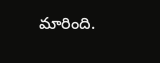మారింది.